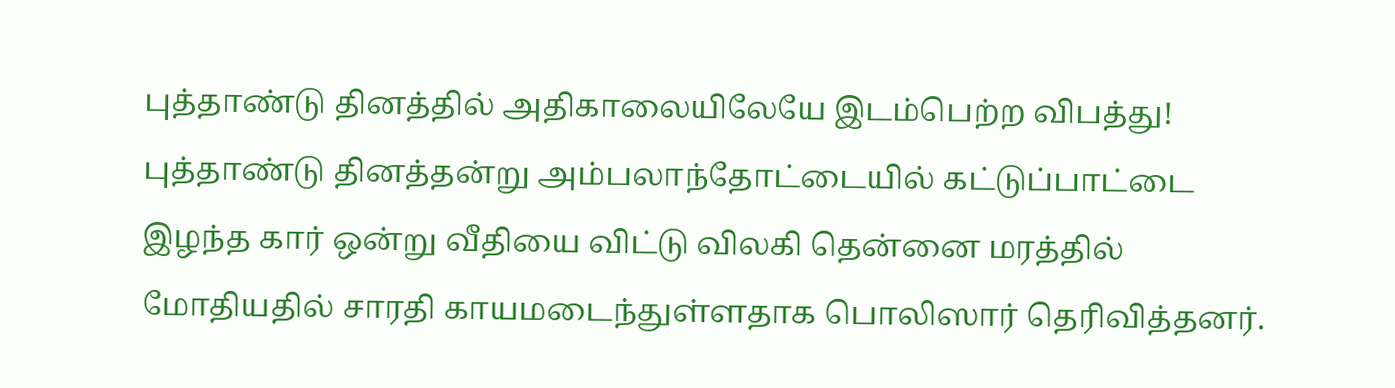புத்தாண்டு தினத்தில் அதிகாலையிலேயே இடம்பெற்ற விபத்து!
புத்தாண்டு தினத்தன்று அம்பலாந்தோட்டையில் கட்டுப்பாட்டை இழந்த கார் ஒன்று வீதியை விட்டு விலகி தென்னை மரத்தில் மோதியதில் சாரதி காயமடைந்துள்ளதாக பொலிஸார் தெரிவித்தனர்.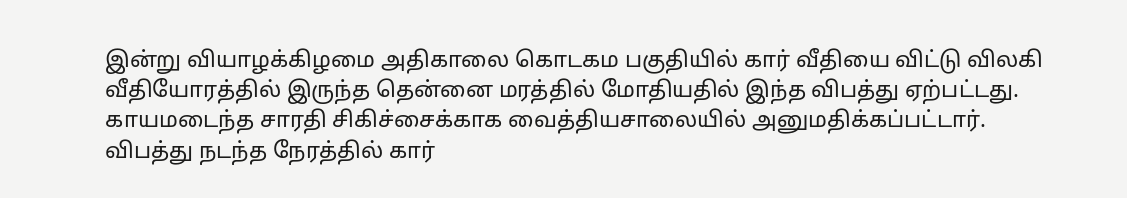இன்று வியாழக்கிழமை அதிகாலை கொடகம பகுதியில் கார் வீதியை விட்டு விலகி வீதியோரத்தில் இருந்த தென்னை மரத்தில் மோதியதில் இந்த விபத்து ஏற்பட்டது.
காயமடைந்த சாரதி சிகிச்சைக்காக வைத்தியசாலையில் அனுமதிக்கப்பட்டார்.
விபத்து நடந்த நேரத்தில் கார்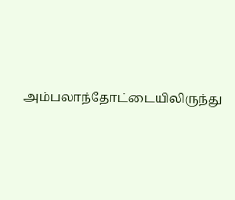அம்பலாந்தோட்டையிலிருந்து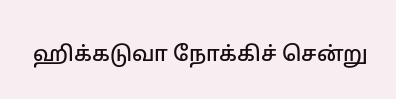ஹிக்கடுவா நோக்கிச் சென்று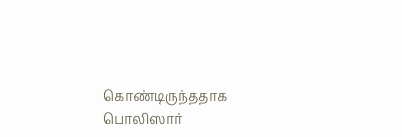கொண்டிருந்ததாக பொலிஸார்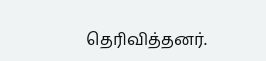தெரிவித்தனர்.